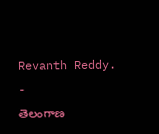Revanth Reddy.
-
తెలంగాణ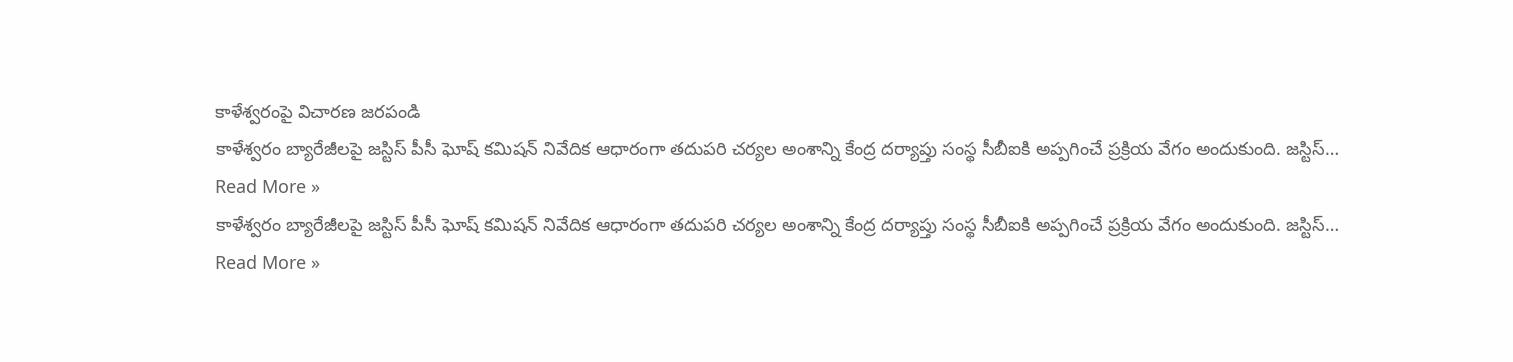కాళేశ్వరంపై విచారణ జరపండి
కాళేశ్వరం బ్యారేజీలపై జస్టిస్ పీసీ ఘోష్ కమిషన్ నివేదిక ఆధారంగా తదుపరి చర్యల అంశాన్ని కేంద్ర దర్యాప్తు సంస్థ సీబీఐకి అప్పగించే ప్రక్రియ వేగం అందుకుంది. జస్టిస్…
Read More »
కాళేశ్వరం బ్యారేజీలపై జస్టిస్ పీసీ ఘోష్ కమిషన్ నివేదిక ఆధారంగా తదుపరి చర్యల అంశాన్ని కేంద్ర దర్యాప్తు సంస్థ సీబీఐకి అప్పగించే ప్రక్రియ వేగం అందుకుంది. జస్టిస్…
Read More »